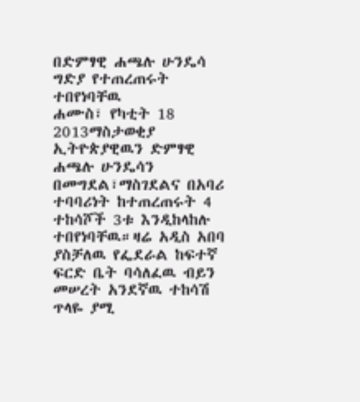በድምፃዊ ሐጫሉ ሁንዴሳ ግድያ የተጠረጠሩት ተበየነባቸዉ
ሐሙስ፣ የካቲት 18 2013ማስታወቂያ
ኢትዮጵያዊዉን ድምፃዊ ሐጫሉ ሁንዴሳን በመግደል፣ማስገደልና በአባሪ ተባባሪነት ከተጠረጠሩት 4 ተከሳሾች 3ቱ እንዲከላከሉ ተበየነባቸዉ።ዛሬ አዲስ አበባ ያስቻለዉ የፌደራል ከፍተኛ ፍርድ ቤት ባሳለፈዉ ብይን መሠረት አንደኛዉ ተከሳሽ ጥላዬ ያሚ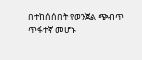በተከሰሰበት የወንጀል ጭብጥ ጥፋተኛ መሆኑ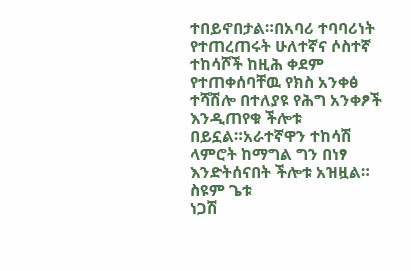ተበይኖበታል።በአባሪ ተባባሪነት የተጠረጠሩት ሁለተኛና ሶስተኛ ተከሳሾች ከዚሕ ቀደም የተጠቀሰባቸዉ የክስ አንቀፅ ተሻሽሎ በተለያዩ የሕግ አንቀፆች እንዲጠየቁ ችሎቱ በይኗል።አራተኛዋን ተከሳሽ ላምሮት ከማግል ግን በነፃ እንድትሰናበት ችሎቱ አዝዟል።
ስዩም ጌቱ
ነጋሽ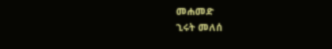መሐመድ
ኂሩት መለሰ